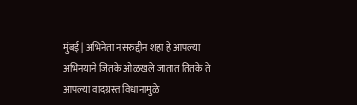मुंबई | अभिनेता नसरुद्दीन शहा हे आपल्या अभिनयाने जितके ओळखले जातात तितके ते आपल्या वादग्रस्त विधानामुळे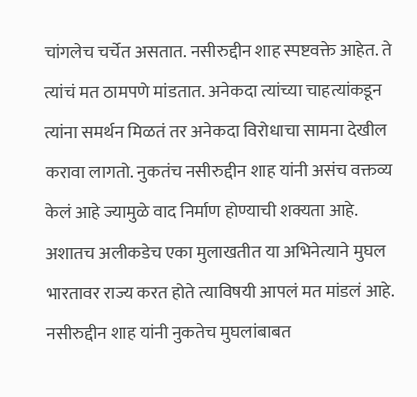चांगलेच चर्चेत असतात. नसीरुद्दीन शाह स्पष्टवक्ते आहेत. ते त्यांचं मत ठामपणे मांडतात. अनेकदा त्यांच्या चाहत्यांकडून त्यांना समर्थन मिळतं तर अनेकदा विरोधाचा सामना देखील करावा लागतो. नुकतंच नसीरुद्दीन शाह यांनी असंच वक्तव्य केलं आहे ज्यामुळे वाद निर्माण होण्याची शक्यता आहे.
अशातच अलीकडेच एका मुलाखतीत या अभिनेत्याने मुघल भारतावर राज्य करत होते त्याविषयी आपलं मत मांडलं आहे. नसीरुद्दीन शाह यांनी नुकतेच मुघलांबाबत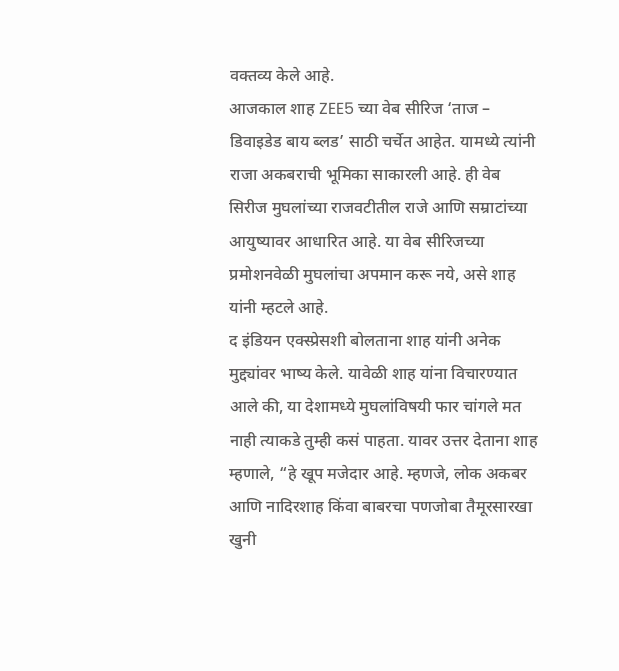वक्तव्य केले आहे.
आजकाल शाह ZEE5 च्या वेब सीरिज ‘ताज – डिवाइडेड बाय ब्लड’ साठी चर्चेत आहेत. यामध्ये त्यांनी राजा अकबराची भूमिका साकारली आहे. ही वेब सिरीज मुघलांच्या राजवटीतील राजे आणि सम्राटांच्या आयुष्यावर आधारित आहे. या वेब सीरिजच्या प्रमोशनवेळी मुघलांचा अपमान करू नये, असे शाह यांनी म्हटले आहे.
द इंडियन एक्स्प्रेसशी बोलताना शाह यांनी अनेक मुद्द्यांवर भाष्य केले. यावेळी शाह यांना विचारण्यात आले की, या देशामध्ये मुघलांविषयी फार चांगले मत नाही त्याकडे तुम्ही कसं पाहता. यावर उत्तर देताना शाह म्हणाले, “हे खूप मजेदार आहे. म्हणजे, लोक अकबर आणि नादिरशाह किंवा बाबरचा पणजोबा तैमूरसारखा खुनी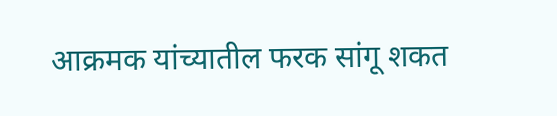आक्रमक यांच्यातील फरक सांगू शकत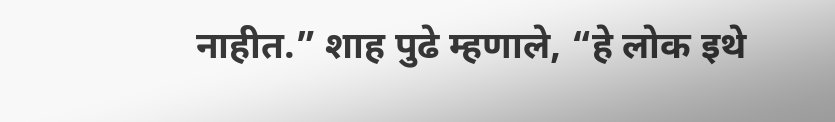नाहीत.” शाह पुढे म्हणाले, “हे लोक इथे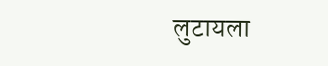लुटायला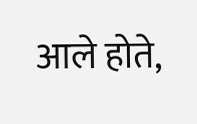आले होते,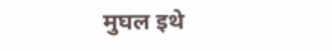मुघल इथे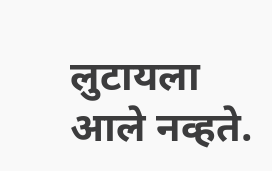लुटायला आले नव्हते.